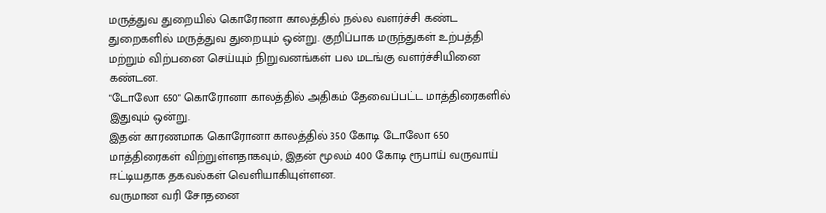மருத்துவ துறையில் கொரோனா காலத்தில் நல்ல வளர்ச்சி கண்ட துறைகளில் மருத்துவ துறையும் ஒன்று. குறிப்பாக மருந்துகள் உற்பத்தி மற்றும் விற்பனை செய்யும் நிறுவனங்கள் பல மடங்கு வளர்ச்சியினை கண்டன.
"டோலோ 650" கொரோனா காலத்தில் அதிகம் தேவைப்பட்ட மாத்திரைகளில் இதுவும் ஒன்று.
இதன் காரணமாக கொரோனா காலத்தில் 350 கோடி டோலோ 650 மாத்திரைகள் விற்றுள்ளதாகவும், இதன் மூலம் 400 கோடி ரூபாய் வருவாய் ஈட்டியதாக தகவல்கள் வெளியாகியுள்ளன.
வருமான வரி சோதனை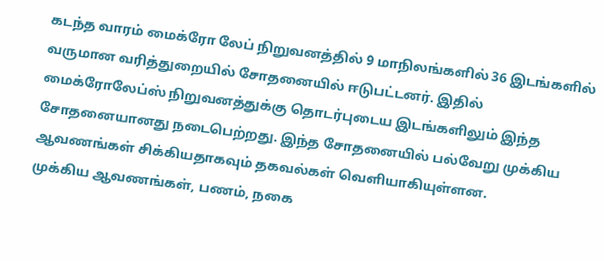கடந்த வாரம் மைக்ரோ லேப் நிறுவனத்தில் 9 மாநிலங்களில் 36 இடங்களில் வருமான வரித்துறையில் சோதனையில் ஈடுபட்டனர். இதில் மைக்ரோலேப்ஸ் நிறுவனத்துக்கு தொடர்புடைய இடங்களிலும் இந்த சோதனையானது நடைபெற்றது. இந்த சோதனையில் பல்வேறு முக்கிய ஆவணங்கள் சிக்கியதாகவும் தகவல்கள் வெளியாகியுள்ளன.
முக்கிய ஆவணங்கள், பணம், நகை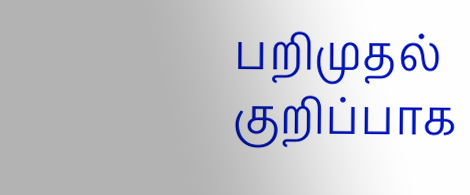பறிமுதல்
குறிப்பாக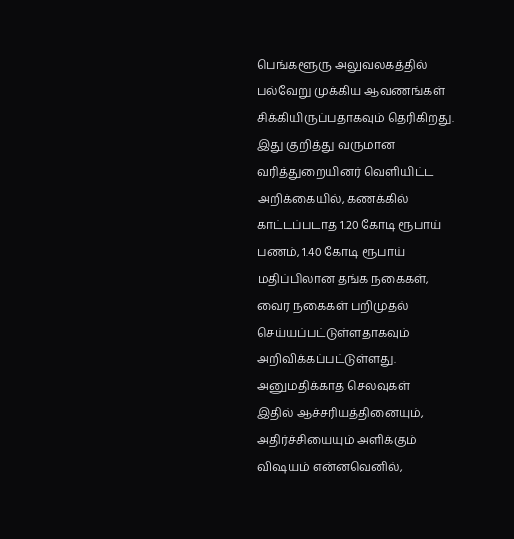பெங்களூரு அலுவலகத்தில் பல்வேறு முக்கிய ஆவணங்கள் சிக்கியிருப்பதாகவும் தெரிகிறது. இது குறித்து வருமான வரித்துறையினர் வெளியிட்ட அறிக்கையில், கணக்கில் காட்டப்படாத 1.20 கோடி ரூபாய் பணம், 1.40 கோடி ரூபாய் மதிப்பிலான தங்க நகைகள், வைர நகைகள் பறிமுதல் செய்யப்பட்டுள்ளதாகவும் அறிவிக்கப்பட்டுள்ளது.
அனுமதிக்காத செலவுகள்
இதில் ஆச்சரியத்தினையும், அதிர்ச்சியையும் அளிக்கும் விஷயம் என்னவெனில்,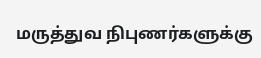மருத்துவ நிபுணர்களுக்கு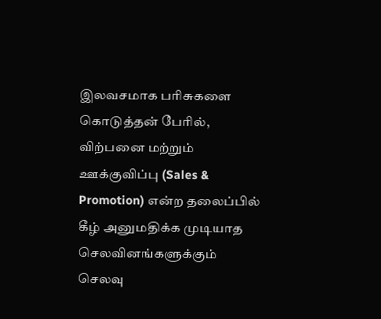இலவசமாக பரிசுகளை கொடுத்தன் பேரில், விற்பனை மற்றும் ஊக்குவிப்பு (Sales & Promotion) என்ற தலைப்பில் கீழ் அனுமதிக்க முடியாத செலவினங்களுக்கும் செலவு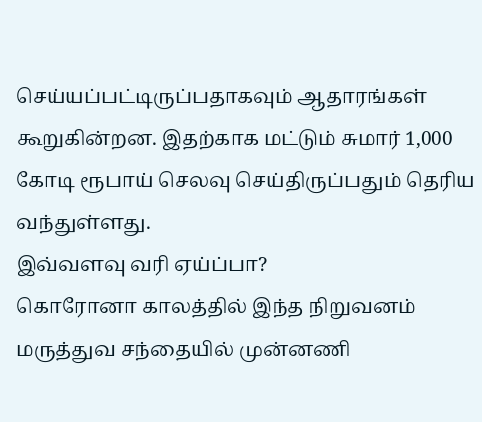செய்யப்பட்டிருப்பதாகவும் ஆதாரங்கள் கூறுகின்றன. இதற்காக மட்டும் சுமார் 1,000 கோடி ரூபாய் செலவு செய்திருப்பதும் தெரிய வந்துள்ளது.
இவ்வளவு வரி ஏய்ப்பா?
கொரோனா காலத்தில் இந்த நிறுவனம் மருத்துவ சந்தையில் முன்னணி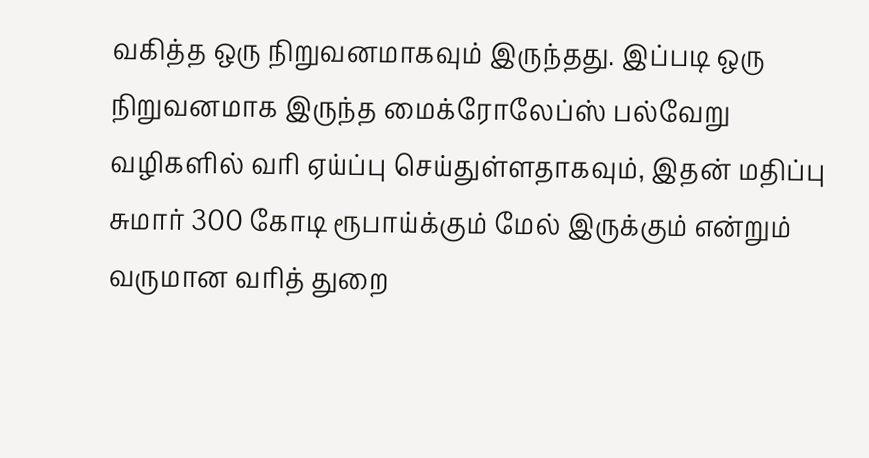வகித்த ஒரு நிறுவனமாகவும் இருந்தது. இப்படி ஒரு நிறுவனமாக இருந்த மைக்ரோலேப்ஸ் பல்வேறு வழிகளில் வரி ஏய்ப்பு செய்துள்ளதாகவும், இதன் மதிப்பு சுமார் 300 கோடி ரூபாய்க்கும் மேல் இருக்கும் என்றும் வருமான வரித் துறை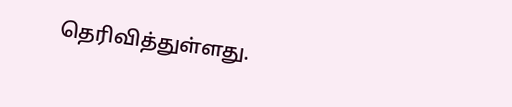தெரிவித்துள்ளது.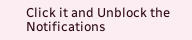Click it and Unblock the Notifications